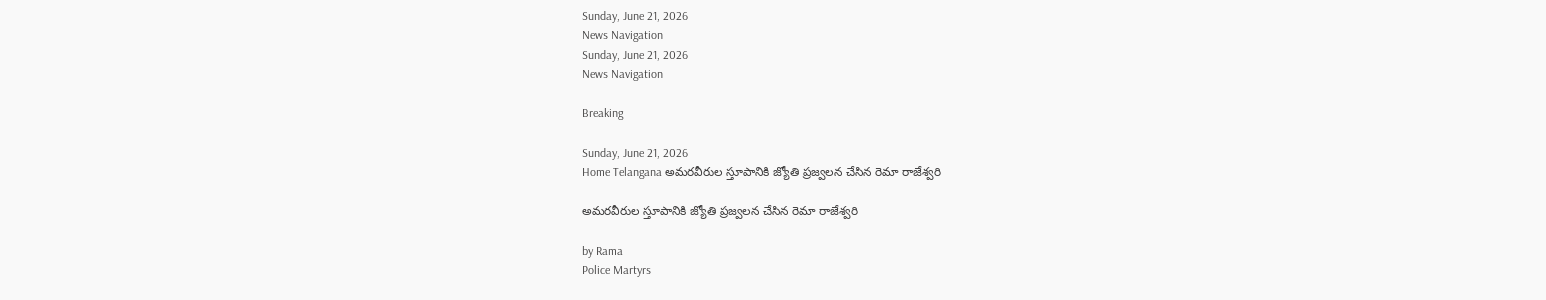Sunday, June 21, 2026
News Navigation
Sunday, June 21, 2026
News Navigation

Breaking

Sunday, June 21, 2026
Home Telangana అమరవీరుల స్తూపానికి జ్యోతి ప్రజ్వలన చేసిన రెమా రాజేశ్వరి

అమరవీరుల స్తూపానికి జ్యోతి ప్రజ్వలన చేసిన రెమా రాజేశ్వరి

by Rama
Police Martyrs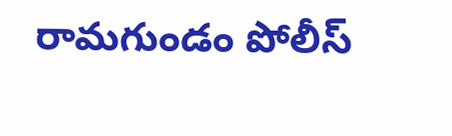రామగుండం పోలీస్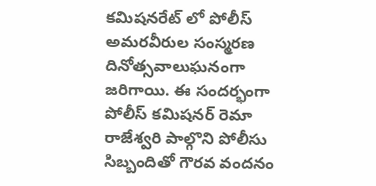కమిషనరేట్ లో పోలీస్ అమరవీరుల సంస్మరణ దినోత్సవాలుఘనంగా జరిగాయి. ఈ సందర్భంగా పోలీస్ కమిషనర్ రెమా రాజేశ్వరి పాల్గొని పోలీసు సిబ్బందితో గౌరవ వందనం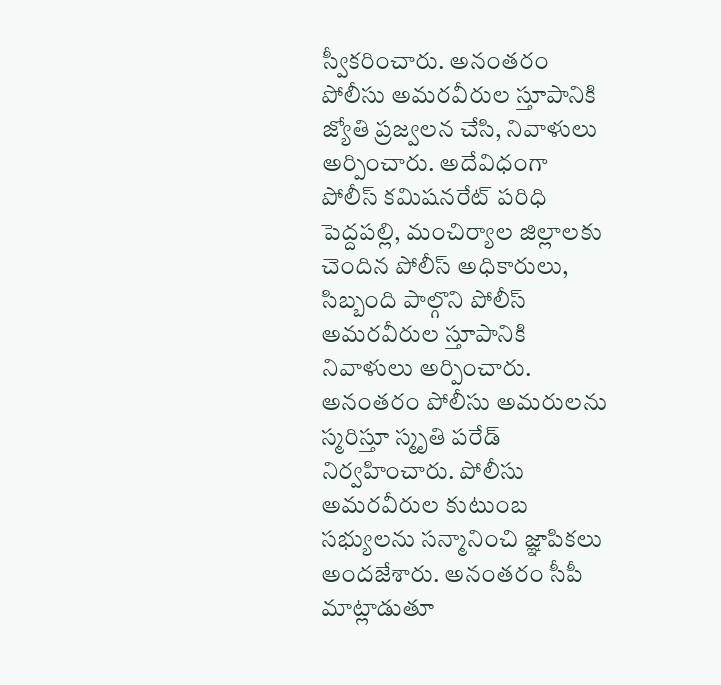స్వీకరించారు. అనంతరం పోలీసు అమరవీరుల స్తూపానికి జ్యోతి ప్రజ్వలన చేసి, నివాళులు అర్పించారు. అదేవిధంగా పోలీస్ కమిషనరేట్ పరిధి పెద్దపల్లి, మంచిర్యాల జిల్లాలకు చెందిన పోలీస్ అధికారులు, సిబ్బంది పాల్గొని పోలీస్ అమరవీరుల స్తూపానికి నివాళులు అర్పించారు. అనంతరం పోలీసు అమరులను స్మరిస్తూ స్మృతి పరేడ్ నిర్వహించారు. పోలీసు అమరవీరుల కుటుంబ సభ్యులను సన్మానించి జ్ఞాపికలు అందజేశారు. అనంతరం సీపీ మాట్లాడుతూ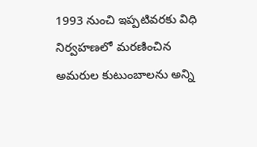1993 నుంచి ఇప్పటివరకు విధి నిర్వహణలో మరణించిన అమరుల కుటుంబాలను అన్ని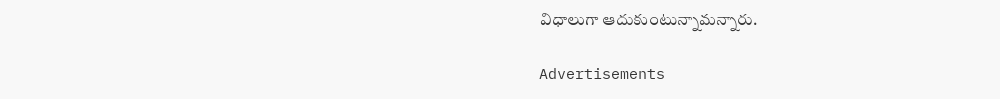విధాలుగా ఆదుకుంటున్నామన్నారు.

Advertisements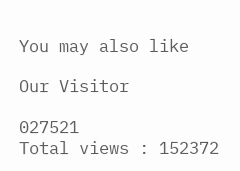You may also like

Our Visitor

027521
Total views : 152372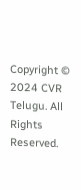Copyright © 2024 CVR Telugu. All Rights Reserved.